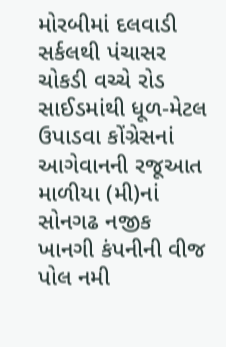મોરબીમાં દલવાડી સર્કલથી પંચાસર ચોકડી વચ્ચે રોડ સાઈડમાંથી ધૂળ-મેટલ ઉપાડવા કોંગ્રેસનાં આગેવાનની રજૂઆત માળીયા (મી)નાં સોનગઢ નજીક ખાનગી કંપનીની વીજ પોલ નમી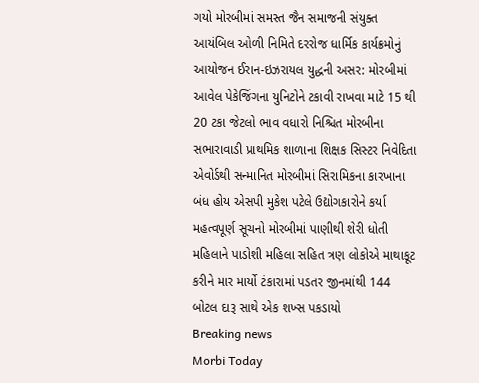ગયો મોરબીમાં સમસ્ત જૈન સમાજની સંયુક્ત આયંબિલ ઓળી નિમિતે દરરોજ ધાર્મિક કાર્યક્રમોનું આયોજન ઈરાન-ઇઝરાયલ યુદ્ધની અસર: મોરબીમાં આવેલ પેકેજિંગના યુનિટોને ટકાવી રાખવા માટે 15 થી 20 ટકા જેટલો ભાવ વધારો નિશ્ચિત મોરબીના સભારાવાડી પ્રાથમિક શાળાના શિક્ષક સિસ્ટર નિવેદિતા એવોર્ડથી સન્માનિત મોરબીમાં સિરામિકના કારખાના બંધ હોય એસપી મુકેશ પટેલે ઉદ્યોગકારોને કર્યા મહત્વપૂર્ણ સૂચનો મોરબીમાં પાણીથી શેરી ધોતી મહિલાને પાડોશી મહિલા સહિત ત્રણ લોકોએ માથાકૂટ કરીને માર માર્યો ટંકારામાં પડતર જીનમાંથી 144 બોટલ દારૂ સાથે એક શખ્સ પકડાયો
Breaking news
Morbi Today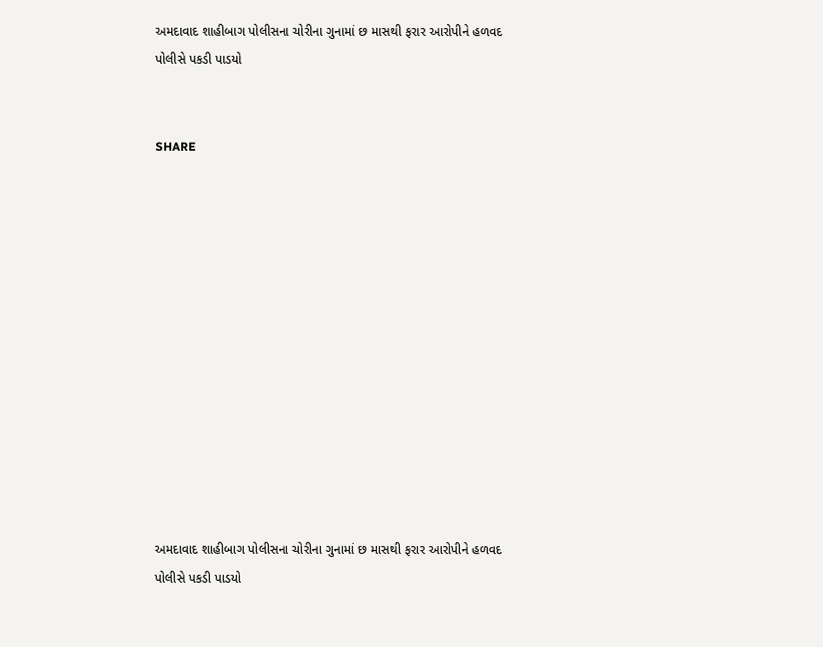અમદાવાદ શાહીબાગ પોલીસના ચોરીના ગુનામાં છ માસથી ફરાર આરોપીને હળવદ પોલીસે પકડી પાડયો


SHARE













અમદાવાદ શાહીબાગ પોલીસના ચોરીના ગુનામાં છ માસથી ફરાર આરોપીને હળવદ પોલીસે પકડી પાડયો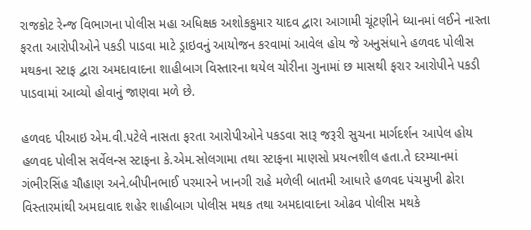રાજકોટ રેન્જ વિભાગના પોલીસ મહા અધિક્ષક અશોકકુમાર યાદવ દ્વારા આગામી ચૂંટણીને ધ્યાનમાં લઈને નાસ્તા ફરતા આરોપીઓને પકડી પાડવા માટે ડ્રાઇવનું આયોજન કરવામાં આવેલ હોય જે અનુસંધાને હળવદ પોલીસ મથકના સ્ટાફ દ્વારા અમદાવાદના શાહીબાગ વિસ્તારના થયેલ ચોરીના ગુનામાં છ માસથી ફરાર આરોપીને પકડી પાડવામાં આવ્યો હોવાનું જાણવા મળે છે.

હળવદ પીઆઇ એમ.વી.પટેલે નાસતા ફરતા આરોપીઓને પકડવા સારૂ જરૂરી સુચના માર્ગદર્શન આપેલ હોય હળવદ પોલીસ સર્વેલન્સ સ્ટાફના કે.એમ.સોલગામા તથા સ્ટાફના માણસો પ્રયત્નશીલ હતા.તે દરમ્યાનમાં ગંભીરસિંહ ચૌહાણ અને.બીપીનભાઈ પરમારને ખાનગી રાહે મળેલી બાતમી આધારે હળવદ પંચમુખી ઢોરા વિસ્તારમાંથી અમદાવાદ શહેર શાહીબાગ પોલીસ મથક તથા અમદાવાદના ઓઢવ પોલીસ મથકે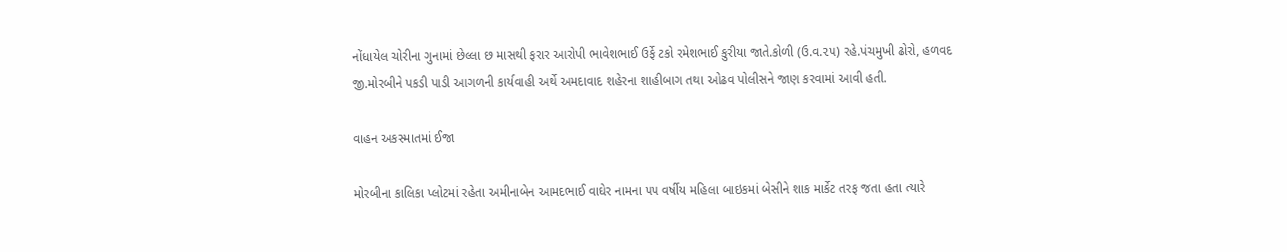નોંધાયેલ ચોરીના ગુનામાં છેલ્લા છ માસથી ફરાર આરોપી ભાવેશભાઈ ઉર્ફે ટકો રમેશભાઈ કુરીયા જાતે.કોળી (ઉ.વ.૨૫) રહે.પંચમુખી ઢોરો, હળવદ જી.મોરબીને પકડી પાડી આગળની કાર્યવાહી અર્થે અમદાવાદ શહેરના શાહીબાગ તથા ઓઢવ પોલીસને જાણ કરવામાં આવી હતી.

વાહન અકસ્માતમાં ઈજા

મોરબીના કાલિકા પ્લોટમાં રહેતા અમીનાબેન આમદભાઈ વાઘેર નામના ૫૫ વર્ષીય મહિલા બાઇકમાં બેસીને શાક માર્કેટ તરફ જતા હતા ત્યારે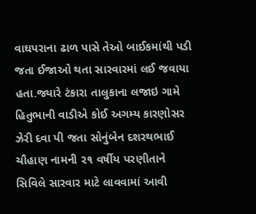વાઘપરાના ઢાળ પાસે તેઓ બાઈકમાંથી પડી જતા ઈજાઓ થતા સારવારમાં લઈ જવાયા હતા.જ્યારે ટંકારા તાલુકાના લજાઇ ગામે હિતુભાની વાડીએ કોઈ અગમ્ય કારણોસર ઝેરી દવા પી જતા સોનુંબેન દશરથભાઈ ચૌહાણ નામની ૨૧ વર્ષીય પરણીતાને સિવિલે સારવાર માટે લાવવામાં આવી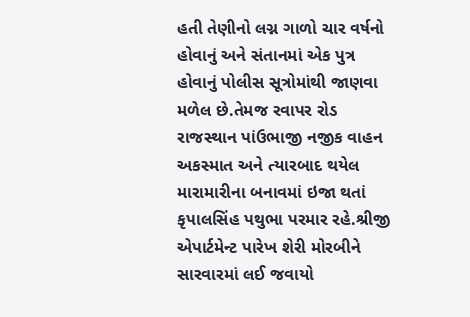હતી તેણીનો લગ્ન ગાળો ચાર વર્ષનો હોવાનું અને સંતાનમાં એક પુત્ર હોવાનું પોલીસ સૂત્રોમાંથી જાણવા મળેલ છે.તેમજ રવાપર રોડ રાજસ્થાન પાંઉભાજી નજીક વાહન અકસ્માત અને ત્યારબાદ થયેલ મારામારીના બનાવમાં ઇજા થતાં કૃપાલસિંહ પથુભા પરમાર રહે.શ્રીજી એપાર્ટમેન્ટ પારેખ શેરી મોરબીને સારવારમાં લઈ જવાયો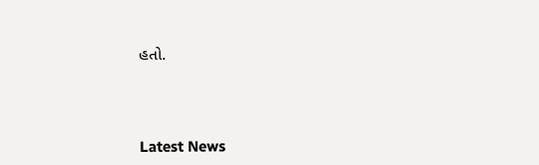હતો.




Latest News